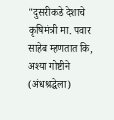"दुसरीकडे देशाचे कृषिमंत्री मा. पवार साहेब म्हणतात कि, अश्या गोष्टीने (अंधश्रद्धेला)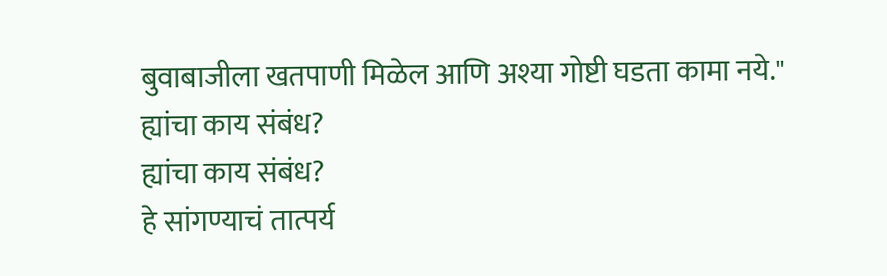बुवाबाजीला खतपाणी मिळेल आणि अश्या गोष्टी घडता कामा नये."
ह्यांचा काय संबंध?
ह्यांचा काय संबंध?
हे सांगण्याचं तात्पर्य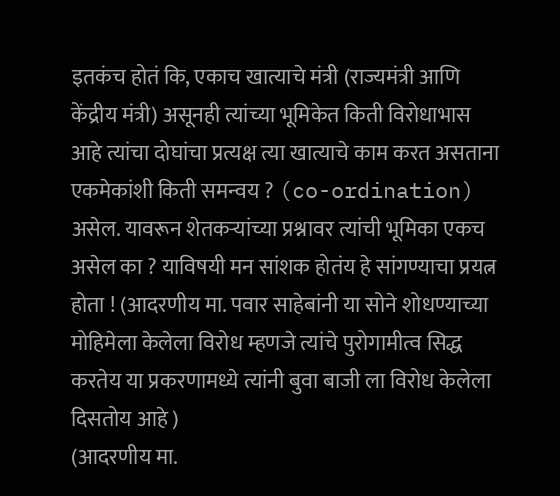इतकंच होतं कि, एकाच खात्याचे मंत्री (राज्यमंत्री आणि केंद्रीय मंत्री) असूनही त्यांच्या भूमिकेत किती विरोधाभास आहे त्यांचा दोघांचा प्रत्यक्ष त्या खात्याचे काम करत असताना एकमेकांशी किती समन्वय ? (co-ordination) असेल. यावरून शेतकऱ्यांच्या प्रश्नावर त्यांची भूमिका एकच असेल का ? याविषयी मन सांशक होतंय हे सांगण्याचा प्रयत्न होता ! (आदरणीय मा. पवार साहेबांनी या सोने शोधण्याच्या मोहिमेला केलेला विरोध म्हणजे त्यांचे पुरोगामीत्व सिद्ध करतेय या प्रकरणामध्ये त्यांनी बुवा बाजी ला विरोध केलेला दिसतोय आहे )
(आदरणीय मा.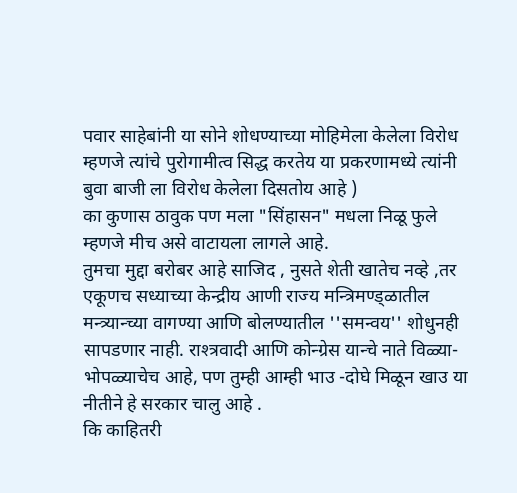पवार साहेबांनी या सोने शोधण्याच्या मोहिमेला केलेला विरोध म्हणजे त्यांचे पुरोगामीत्व सिद्ध करतेय या प्रकरणामध्ये त्यांनी बुवा बाजी ला विरोध केलेला दिसतोय आहे )
का कुणास ठावुक पण मला "सिंहासन" मधला निळू फुले म्हणजे मीच असे वाटायला लागले आहे.
तुमचा मुद्दा बरोबर आहे साजिद , नुसते शेती खातेच नव्हे ,तर एकूणच सध्याच्या केन्द्रीय आणी राज्य मन्त्रिमण्ड्ळातील मन्त्र्यान्च्या वागण्या आणि बोलण्यातील ''समन्वय'' शोधुनही सापडणार नाही. राश्त्रवादी आणि कोन्ग्रेस यान्चे नाते विळ्या-भोपळ्याचेच आहे, पण तुम्ही आम्ही भाउ -दोघे मिळून खाउ या नीतीने हे सरकार चालु आहे .
कि काहितरी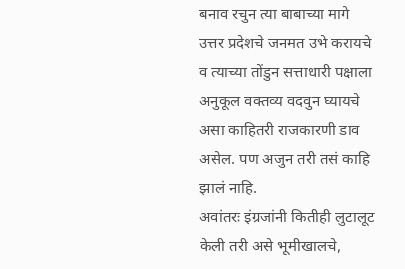बनाव रचुन त्या बाबाच्या मागे उत्तर प्रदेशचे जनमत उभे करायचे व त्याच्या तोंडुन सत्ताधारी पक्षाला अनुकूल वक्तव्य वदवुन घ्यायचे असा काहितरी राजकारणी डाव असेल. पण अजुन तरी तसं काहि झालं नाहि.
अवांतरः इंग्रजांनी कितीही लुटालूट केली तरी असे भूमीखालचे,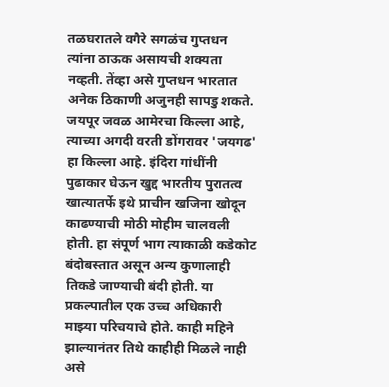तळघरातले वगैरे सगळंच गुप्तधन त्यांना ठाऊक असायची शक्यता नव्हती. तेंव्हा असे गुप्तधन भारतात अनेक ठिकाणी अजुनही सापडु शकते.
जयपूर जवळ आमेरचा किल्ला आहे, त्याच्या अगदी वरती डोंगरावर 'जयगढ' हा किल्ला आहे. इंदिरा गांधींनी पुढाकार घेऊन खुद्द भारतीय पुरातत्व खात्यातर्फे इथे प्राचीन खजिना खोदून काढण्याची मोठी मोहीम चालवली होती. हा संपूर्ण भाग त्याकाळी कडेकोट बंदोबस्तात असून अन्य कुणालाही तिकडे जाण्याची बंदी होती. या प्रकल्पातील एक उच्च अधिकारी माझ्या परिचयाचे होते. काही महिने झाल्यानंतर तिथे काहीही मिळले नाही असे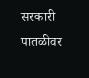सरकारी पातळीवर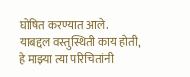घोषित करण्यात आले.
याबद्दल वस्तुस्थिती काय होती, हे माझ्या त्या परिचितांनी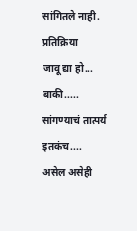सांगितले नाही.
प्रतिक्रिया
जावू द्या हो...
बाकी.....
सांगण्याचं तात्पर्य इतकंच....
असेल असेही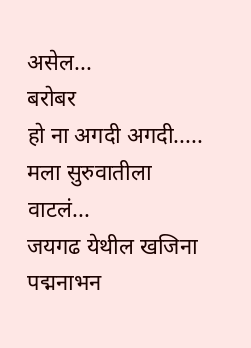असेल...
बरोबर
हो ना अगदी अगदी.....
मला सुरुवातीला वाटलं...
जयगढ येथील खजिना
पद्मनाभन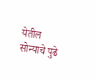येतील सोन्याचे पुढे